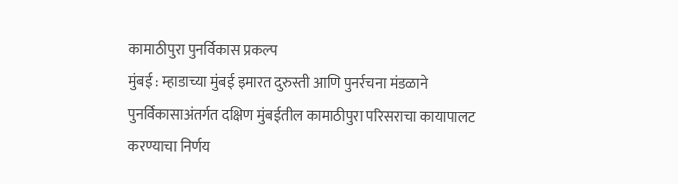कामाठीपुरा पुनर्विकास प्रकल्प
मुंबई : म्हाडाच्या मुंबई इमारत दुरुस्ती आणि पुनर्रचना मंडळाने पुनर्विकासाअंतर्गत दक्षिण मुंबईतील कामाठीपुरा परिसराचा कायापालट करण्याचा निर्णय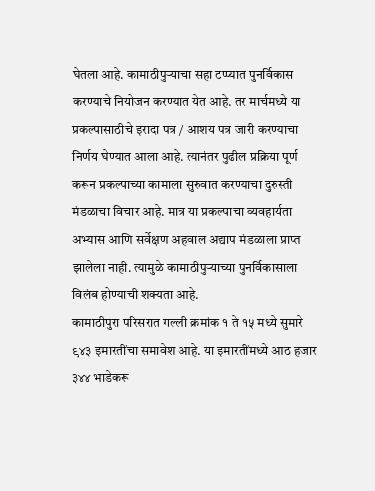घेतला आहे. कामाठीपुऱ्याचा सहा टप्प्यात पुनर्विकास करण्याचे नियोजन करण्यात येत आहे. तर मार्चमध्ये या प्रकल्पासाठीचे इरादा पत्र / आशय पत्र जारी करण्याचा निर्णय घेण्यात आला आहे. त्यानंतर पुढील प्रक्रिया पूर्ण करून प्रकल्पाच्या कामाला सुरुवात करण्याचा दुरुस्ती मंडळाचा विचार आहे. मात्र या प्रकल्पाचा व्यवहार्यता अभ्यास आणि सर्वेक्षण अहवाल अद्याप मंडळाला प्राप्त झालेला नाही. त्यामुळे कामाठीपुऱ्याच्या पुनर्विकासाला विलंब होण्याची शक्यता आहे.
कामाठीपुरा परिसरात गल्ली क्रमांक १ ते १५ मध्ये सुमारे ९४३ इमारतींचा समावेश आहे. या इमारतींमध्ये आठ हजार ३४४ भाडेकरू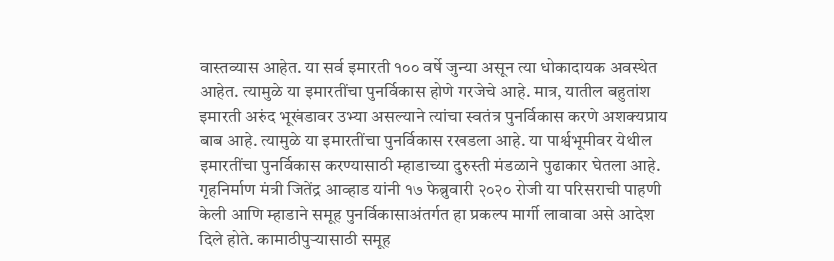वास्तव्यास आहेत. या सर्व इमारती १०० वर्षे जुन्या असून त्या धोकादायक अवस्थेत आहेत. त्यामुळे या इमारतींचा पुनर्विकास होणे गरजेचे आहे. मात्र, यातील बहुतांश इमारती अरुंद भूखंडावर उभ्या असल्याने त्यांचा स्वतंत्र पुनर्विकास करणे अशक्यप्राय बाब आहे. त्यामुळे या इमारतींचा पुनर्विकास रखडला आहे. या पार्श्वभूमीवर येथील इमारतींचा पुनर्विकास करण्यासाठी म्हाडाच्या दुरुस्ती मंडळाने पुढाकार घेतला आहे. गृहनिर्माण मंत्री जितेंद्र आव्हाड यांनी १७ फेब्रुवारी २०२० रोजी या परिसराची पाहणी केली आणि म्हाडाने समूह पुनर्विकासाअंतर्गत हा प्रकल्प मार्गी लावावा असे आदेश दिले होते. कामाठीपुऱ्यासाठी समूह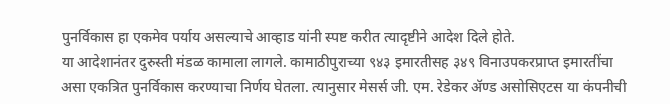पुनर्विकास हा एकमेव पर्याय असल्याचे आव्हाड यांनी स्पष्ट करीत त्यादृष्टीने आदेश दिले होते.
या आदेशानंतर दुरुस्ती मंडळ कामाला लागले. कामाठीपुराच्या ९४३ इमारतीसह ३४९ विनाउपकरप्राप्त इमारतींचा असा एकत्रित पुनर्विकास करण्याचा निर्णय घेतला. त्यानुसार मेसर्स जी. एम. रेडेकर ॲण्ड असोसिएटस या कंपनीची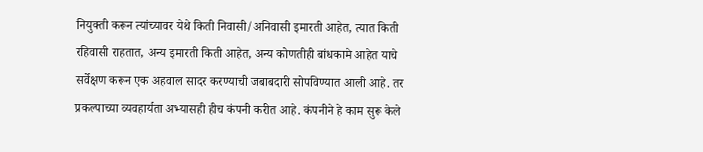नियुक्ती करून त्यांच्यावर येथे किती निवासी/अनिवासी इमारती आहेत, त्यात किती रहिवासी राहतात, अन्य इमारती किती आहेत, अन्य कोणतीही बांधकामे आहेत याचे सर्वेक्षण करून एक अहवाल सादर करण्याची जबाबदारी सोपविण्यात आली आहे. तर प्रकल्पाच्या व्यवहार्यता अभ्यासही हीच कंपनी करीत आहे. कंपनीने हे काम सुरू केले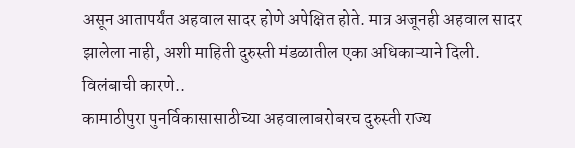असून आतापर्यंत अहवाल सादर होणे अपेक्षित होते. मात्र अजूनही अहवाल सादर झालेला नाही, अशी माहिती दुरुस्ती मंडळातील एका अधिकाऱ्याने दिली.
विलंबाची कारणे..
कामाठीपुरा पुनर्विकासासाठीच्या अहवालाबरोबरच दुरुस्ती राज्य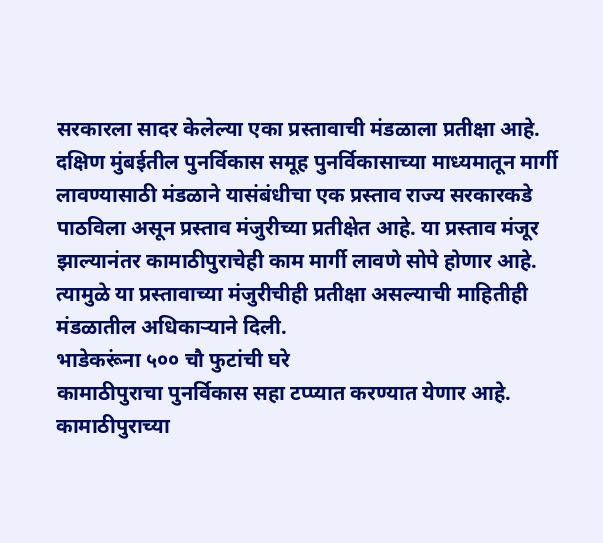सरकारला सादर केलेल्या एका प्रस्तावाची मंडळाला प्रतीक्षा आहे. दक्षिण मुंबईतील पुनर्विकास समूह पुनर्विकासाच्या माध्यमातून मार्गी लावण्यासाठी मंडळाने यासंबंधीचा एक प्रस्ताव राज्य सरकारकडे पाठविला असून प्रस्ताव मंजुरीच्या प्रतीक्षेत आहे. या प्रस्ताव मंजूर झाल्यानंतर कामाठीपुराचेही काम मार्गी लावणे सोपे होणार आहे. त्यामुळे या प्रस्तावाच्या मंजुरीचीही प्रतीक्षा असल्याची माहितीही मंडळातील अधिकाऱ्याने दिली.
भाडेकरूंना ५०० चौ फुटांची घरे
कामाठीपुराचा पुनर्विकास सहा टप्प्यात करण्यात येणार आहे. कामाठीपुराच्या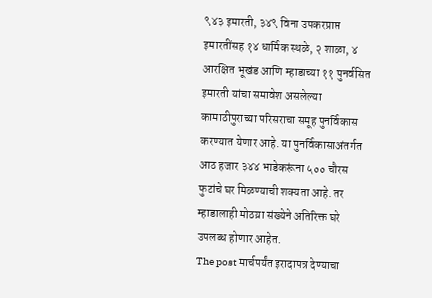९४३ इमारती, ३४९ विना उपकरप्राप्त इमारतींसह १४ धार्मिक स्थळे, २ शाळा, ४ आरक्षित भूखंड आणि म्हाडाच्या ११ पुनर्वसित इमारती यांचा समावेश असलेल्या कामाठीपुराच्या परिसराचा समूह पुनर्विकास करण्यात येणार आहे. या पुनर्विकासाअंतर्गत आठ हजार ३४४ भाडेकरूंना ५०० चौरस फुटांचे घर मिळण्याची शक्यता आहे. तर म्हाडालाही मोठय़ा संख्येने अतिरिक्त घरे उपलब्ध होणार आहेत.
The post मार्चपर्यंत इरादापत्र देण्याचा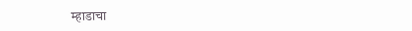म्हाडाचा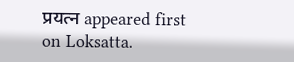प्रयत्न appeared first on Loksatta.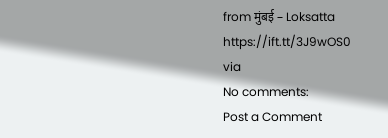from मुंबई – Loksatta https://ift.tt/3J9wOS0
via
No comments:
Post a Comment